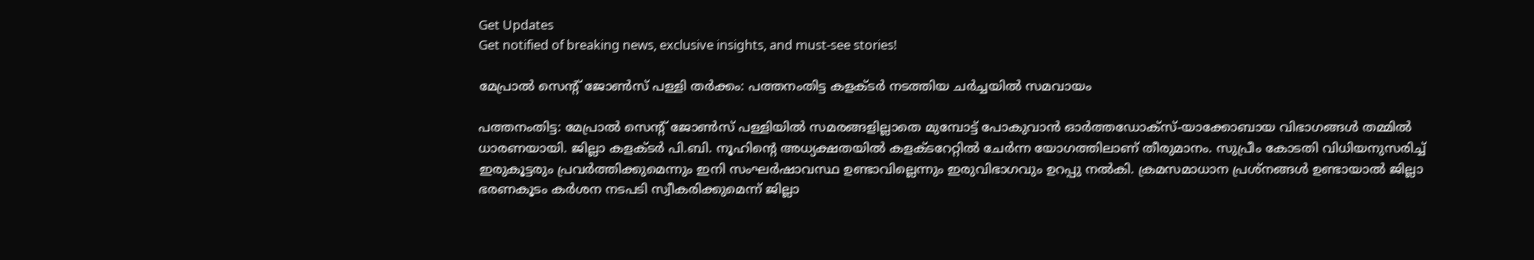Get Updates
Get notified of breaking news, exclusive insights, and must-see stories!

മേപ്രാല്‍ സെന്റ് ജോണ്‍സ് പള്ളി തര്‍ക്കം: പത്തനംതിട്ട കളക്ടര്‍ നടത്തിയ ചര്‍ച്ചയില്‍ സമവായം

പത്തനംതിട്ട: മേപ്രാല്‍ സെന്റ് ജോണ്‍സ് പള്ളിയില്‍ സമരങ്ങളില്ലാതെ മുമ്പോട്ട് പോകുവാന്‍ ഓര്‍ത്തഡോക്‌സ്-യാക്കോബായ വിഭാഗങ്ങള്‍ തമ്മില്‍ ധാരണയായി. ജില്ലാ കളക്ടര്‍ പി.ബി. നൂഹിന്റെ അധ്യക്ഷതയില്‍ കളക്ടറേറ്റില്‍ ചേര്‍ന്ന യോഗത്തിലാണ് തീരുമാനം. സുപ്രീം കോടതി വിധിയനുസരിച്ച് ഇരുകൂട്ടരും പ്രവര്‍ത്തിക്കുമെന്നും ഇനി സംഘര്‍ഷാവസ്ഥ ഉണ്ടാവില്ലെന്നും ഇരുവിഭാഗവും ഉറപ്പു നല്‍കി. ക്രമസമാധാന പ്രശ്നങ്ങള്‍ ഉണ്ടായാല്‍ ജില്ലാ ഭരണകൂടം കര്‍ശന നടപടി സ്വീകരിക്കുമെന്ന് ജില്ലാ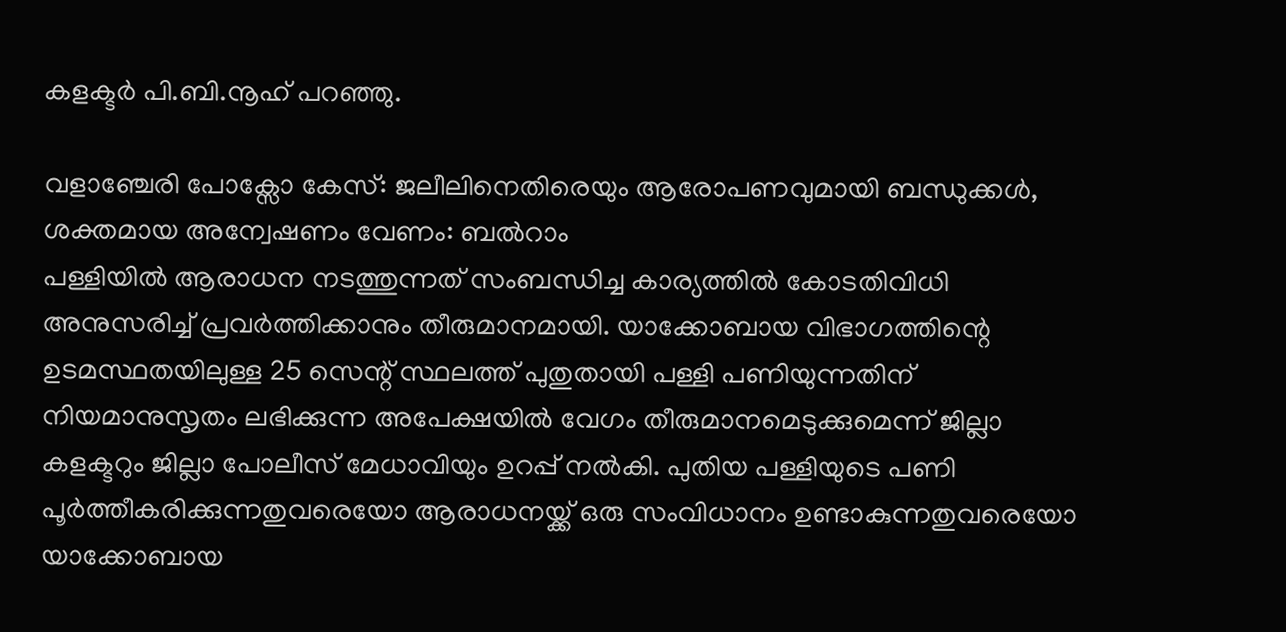കളക്ടര്‍ പി.ബി.നൂഹ് പറഞ്ഞു.

വളാഞ്ചേരി പോക്സോ കേസ്: ജലീലിനെതിരെയും ആരോപണവുമായി ബന്ധുക്കള്‍, ശക്തമായ അന്വേഷണം വേണം: ബല്‍റാം
പള്ളിയില്‍ ആരാധന നടത്തുന്നത് സംബന്ധിച്ച കാര്യത്തില്‍ കോടതിവിധി അനുസരിച്ച് പ്രവര്‍ത്തിക്കാനും തീരുമാനമായി. യാക്കോബായ വിഭാഗത്തിന്റെ ഉടമസ്ഥതയിലുള്ള 25 സെന്റ് സ്ഥലത്ത് പുതുതായി പള്ളി പണിയുന്നതിന് നിയമാനുസൃതം ലഭിക്കുന്ന അപേക്ഷയില്‍ വേഗം തീരുമാനമെടുക്കുമെന്ന് ജില്ലാ കളക്ടറും ജില്ലാ പോലീസ് മേധാവിയും ഉറപ്പ് നല്‍കി. പുതിയ പള്ളിയുടെ പണി പൂര്‍ത്തീകരിക്കുന്നതുവരെയോ ആരാധനയ്ക്ക് ഒരു സംവിധാനം ഉണ്ടാകുന്നതുവരെയോ യാക്കോബായ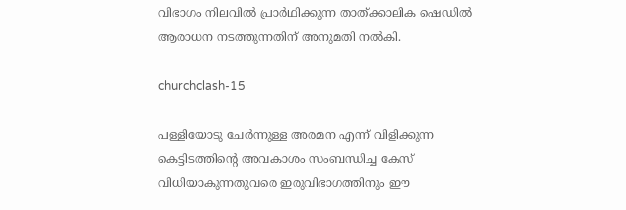വിഭാഗം നിലവില്‍ പ്രാര്‍ഥിക്കുന്ന താത്ക്കാലിക ഷെഡില്‍ ആരാധന നടത്തുന്നതിന് അനുമതി നല്‍കി.

churchclash-15

പള്ളിയോടു ചേര്‍ന്നുള്ള അരമന എന്ന് വിളിക്കുന്ന കെട്ടിടത്തിന്റെ അവകാശം സംബന്ധിച്ച കേസ് വിധിയാകുന്നതുവരെ ഇരുവിഭാഗത്തിനും ഈ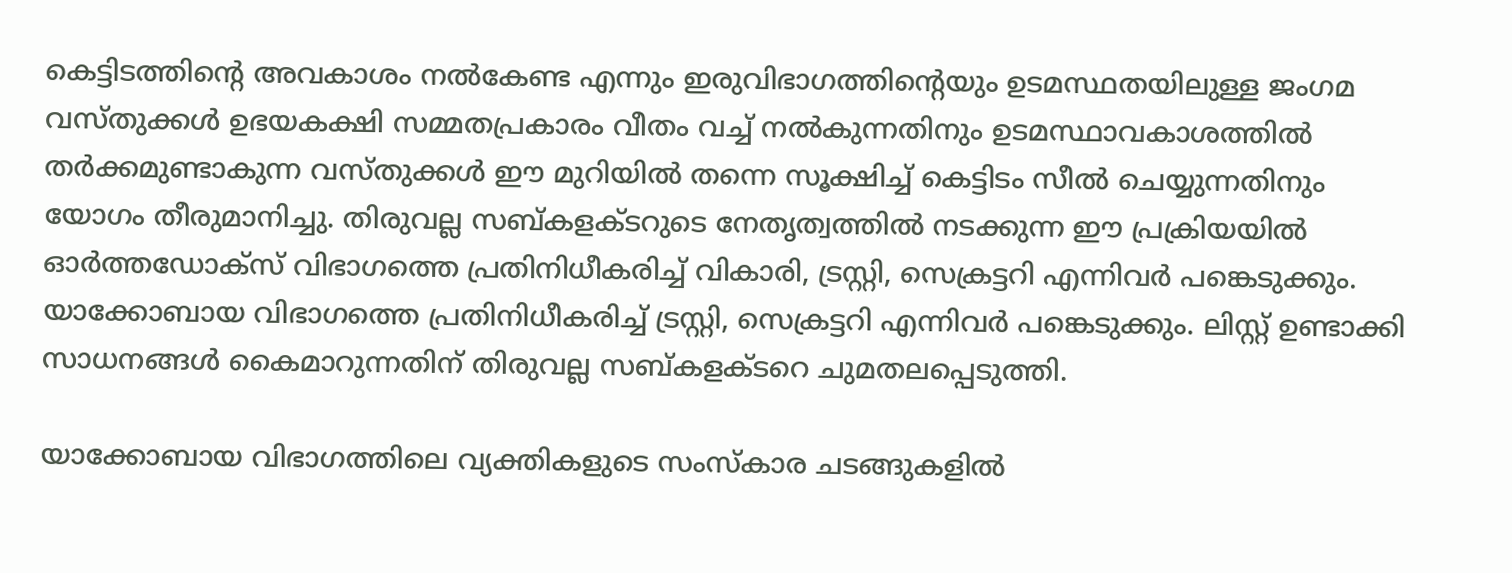കെട്ടിടത്തിന്റെ അവകാശം നല്‍കേണ്ട എന്നും ഇരുവിഭാഗത്തിന്റെയും ഉടമസ്ഥതയിലുള്ള ജംഗമ വസ്തുക്കള്‍ ഉഭയകക്ഷി സമ്മതപ്രകാരം വീതം വച്ച് നല്‍കുന്നതിനും ഉടമസ്ഥാവകാശത്തില്‍ തര്‍ക്കമുണ്ടാകുന്ന വസ്തുക്കള്‍ ഈ മുറിയില്‍ തന്നെ സൂക്ഷിച്ച് കെട്ടിടം സീല്‍ ചെയ്യുന്നതിനും യോഗം തീരുമാനിച്ചു. തിരുവല്ല സബ്കളക്ടറുടെ നേതൃത്വത്തില്‍ നടക്കുന്ന ഈ പ്രക്രിയയില്‍ ഓര്‍ത്തഡോക്സ് വിഭാഗത്തെ പ്രതിനിധീകരിച്ച് വികാരി, ട്രസ്റ്റി, സെക്രട്ടറി എന്നിവര്‍ പങ്കെടുക്കും. യാക്കോബായ വിഭാഗത്തെ പ്രതിനിധീകരിച്ച് ട്രസ്റ്റി, സെക്രട്ടറി എന്നിവര്‍ പങ്കെടുക്കും. ലിസ്റ്റ് ഉണ്ടാക്കി സാധനങ്ങള്‍ കൈമാറുന്നതിന് തിരുവല്ല സബ്കളക്ടറെ ചുമതലപ്പെടുത്തി.

യാക്കോബായ വിഭാഗത്തിലെ വ്യക്തികളുടെ സംസ്‌കാര ചടങ്ങുകളില്‍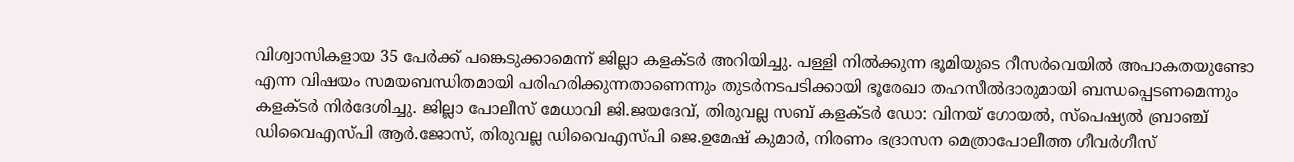വിശ്വാസികളായ 35 പേര്‍ക്ക് പങ്കെടുക്കാമെന്ന് ജില്ലാ കളക്ടര്‍ അറിയിച്ചു. പള്ളി നില്‍ക്കുന്ന ഭൂമിയുടെ റീസര്‍വെയില്‍ അപാകതയുണ്ടോ എന്ന വിഷയം സമയബന്ധിതമായി പരിഹരിക്കുന്നതാണെന്നും തുടര്‍നടപടിക്കായി ഭൂരേഖാ തഹസീല്‍ദാരുമായി ബന്ധപ്പെടണമെന്നും കളക്ടര്‍ നിര്‍ദേശിച്ചു. ജില്ലാ പോലീസ് മേധാവി ജി.ജയദേവ്, തിരുവല്ല സബ് കളക്ടര്‍ ഡോ: വിനയ് ഗോയല്‍, സ്പെഷ്യല്‍ ബ്രാഞ്ച് ഡിവൈഎസ്പി ആര്‍.ജോസ്, തിരുവല്ല ഡിവൈഎസ്പി ജെ.ഉമേഷ് കുമാര്‍, നിരണം ഭദ്രാസന മെത്രാപോലീത്ത ഗീവര്‍ഗീസ്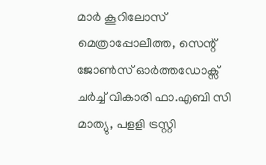മാര്‍ കൂറിലോസ് മെത്രാപ്പോലീത്ത, സെന്റ് ജോണ്‍സ് ഓര്‍ത്തഡോക്സ് ചര്‍ച്ച് വികാരി ഫാ.എബി സി മാത്യു, പളളി ട്രസ്റ്റി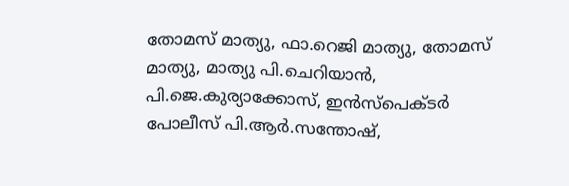തോമസ് മാത്യു, ഫാ.റെജി മാത്യു, തോമസ് മാത്യു, മാത്യു പി.ചെറിയാന്‍, പി.ജെ.കുര്യാക്കോസ്, ഇന്‍സ്പെക്ടര്‍ പോലീസ് പി.ആര്‍.സന്തോഷ്,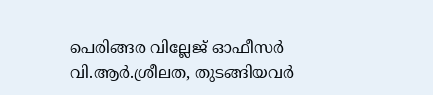പെരിങ്ങര വില്ലേജ് ഓഫീസര്‍ വി.ആര്‍.ശ്രീലത, തുടങ്ങിയവര്‍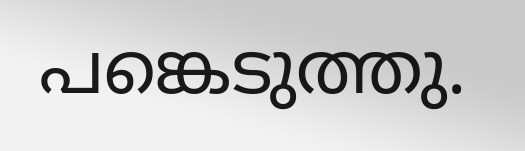പങ്കെടുത്തു.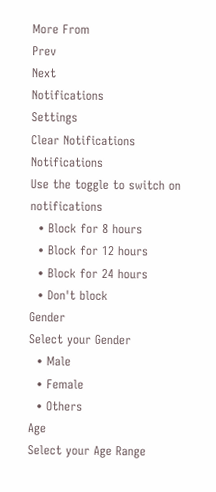More From
Prev
Next
Notifications
Settings
Clear Notifications
Notifications
Use the toggle to switch on notifications
  • Block for 8 hours
  • Block for 12 hours
  • Block for 24 hours
  • Don't block
Gender
Select your Gender
  • Male
  • Female
  • Others
Age
Select your Age Range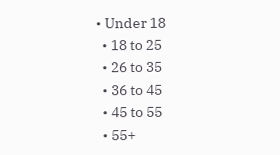• Under 18
  • 18 to 25
  • 26 to 35
  • 36 to 45
  • 45 to 55
  • 55+